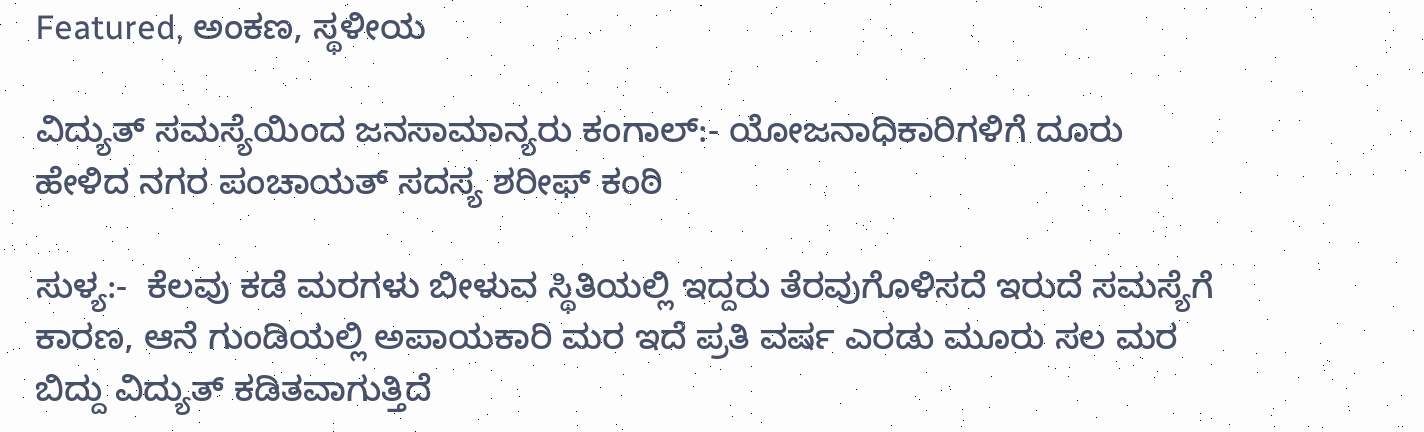Featured, ಅಂಕಣ, ಸ್ಥಳೀಯ

ವಿದ್ಯುತ್ ಸಮಸ್ಯೆಯಿಂದ ಜನಸಾಮಾನ್ಯರು ಕಂಗಾಲ್:- ಯೋಜನಾಧಿಕಾರಿಗಳಿಗೆ ದೂರು ಹೇಳಿದ ನಗರ ಪಂಚಾಯತ್ ಸದಸ್ಯ ಶರೀಫ್ ಕಂಠಿ

ಸುಳ್ಯ:-  ಕೆಲವು ಕಡೆ ಮರಗಳು ಬೀಳುವ ಸ್ಥಿತಿಯಲ್ಲಿ ಇದ್ದರು ತೆರವುಗೊಳಿಸದೆ ಇರುದೆ ಸಮಸ್ಯೆಗೆ ಕಾರಣ, ಆನೆ ಗುಂಡಿಯಲ್ಲಿ ಅಪಾಯಕಾರಿ ಮರ ಇದೆ ಪ್ರತಿ ವರ್ಷ ಎರಡು ಮೂರು ಸಲ ಮರ ಬಿದ್ದು ವಿದ್ಯುತ್ ಕಡಿತವಾಗುತ್ತಿದೆ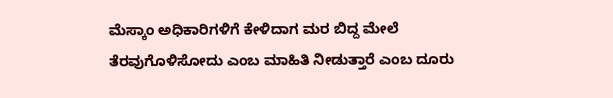ಮೆಸ್ಕಾಂ ಅಧಿಕಾರಿಗಳಿಗೆ ಕೇಳಿದಾಗ ಮರ ಬಿದ್ದ ಮೇಲೆ ತೆರವುಗೊಳಿಸೋದು ಎಂಬ ಮಾಹಿತಿ ನೀಡುತ್ತಾರೆ ಎಂಬ ದೂರು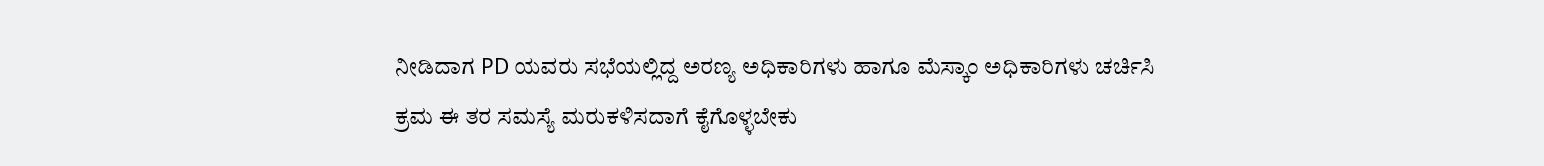ನೀಡಿದಾಗ PD ಯವರು ಸಭೆಯಲ್ಲಿದ್ದ ಅರಣ್ಯ ಅಧಿಕಾರಿಗಳು ಹಾಗೂ ಮೆಸ್ಕಾಂ ಅಧಿಕಾರಿಗಳು ಚರ್ಚಿಸಿ ಕ್ರಮ ಈ ತರ ಸಮಸ್ಯೆ ಮರುಕಳಿಸದಾಗೆ ಕೈಗೊಳ್ಳಬೇಕು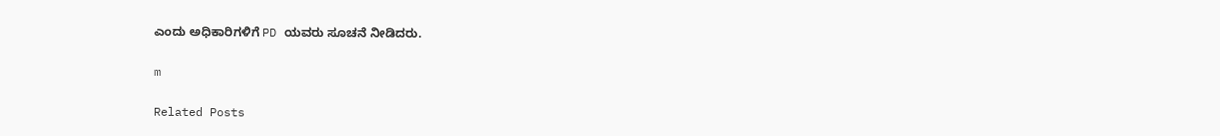ಎಂದು ಅಧಿಕಾರಿಗಳಿಗೆ PD ಯವರು ಸೂಚನೆ ನೀಡಿದರು.

m

Related Posts